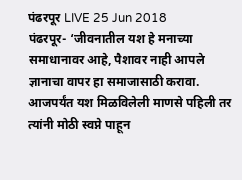पंढरपूर LIVE 25 Jun 2018
पंढरपूर- ‘जीवनातील यश हे मनाच्या समाधानावर आहे, पैशावर नाही आपले ज्ञानाचा वापर हा समाजासाठी करावा. आजपर्यंत यश मिळविलेली माणसे पहिली तर त्यांनी मोठी स्वप्ने पाहून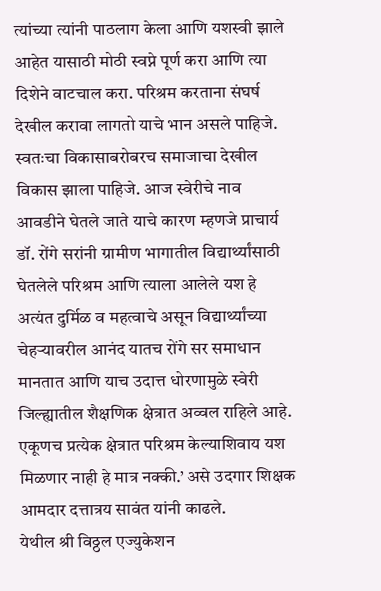त्यांच्या त्यांनी पाठलाग केला आणि यशस्वी झाले आहेत यासाठी मोठी स्वप्ने पूर्ण करा आणि त्या दिशेने वाटचाल करा. परिश्रम करताना संघर्ष देखील करावा लागतो याचे भान असले पाहिजे. स्वतःचा विकासाबरोबरच समाजाचा देखील विकास झाला पाहिजे. आज स्वेरीचे नाव आवडीने घेतले जाते याचे कारण म्हणजे प्राचार्य डॉ. रोंगे सरांनी ग्रामीण भागातील विद्यार्थ्यांसाठी घेतलेले परिश्रम आणि त्याला आलेले यश हे अत्यंत दुर्मिळ व महत्वाचे असून विद्यार्थ्यांच्या चेहऱ्यावरील आनंद यातच रोंगे सर समाधान मानतात आणि याच उदात्त धोरणामुळे स्वेरी जिल्ह्यातील शैक्षणिक क्षेत्रात अव्वल राहिले आहे. एकूणच प्रत्येक क्षेत्रात परिश्रम केल्याशिवाय यश मिळणार नाही हे मात्र नक्की.’ असे उदगार शिक्षक आमदार दत्तात्रय सावंत यांनी काढले.
येथील श्री विठ्ठल एज्युकेशन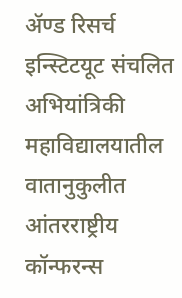ॲण्ड रिसर्च इन्स्टिटयूट संचलित अभियांत्रिकी महाविद्यालयातील वातानुकुलीत आंतरराष्ट्रीय कॉन्फरन्स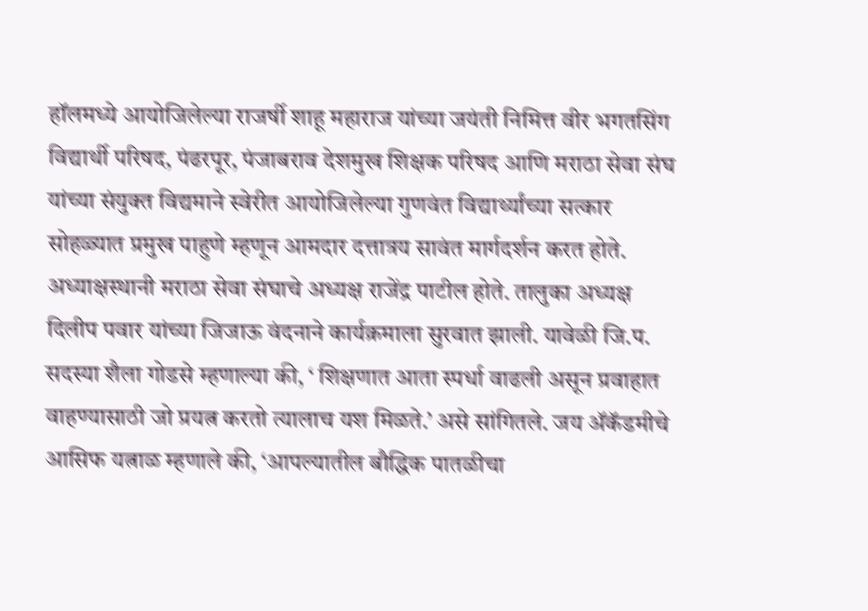हॉलमध्ये आयोजिलेल्या राजर्षी शाहू महाराज यांच्या जयंती निमित्त वीर भगतसिंग विद्यार्थी परिषद, पंढरपूर, पंजाबराव देशमुख शिक्षक परिषद आणि मराठा सेवा संघ यांच्या संयुक्त विद्यमाने स्वेरीत आयोजिलेल्या गुणवंत विद्यार्थ्यांच्या सत्कार सोहळ्यात प्रमुख पाहुणे म्हणून आमदार दत्तात्रय सावंत मार्गदर्शन करत होते. अध्याक्षस्थानी मराठा सेवा संघाचे अध्यक्ष राजेंद्र पाटील होते. तालुका अध्यक्ष दिलीप पवार यांच्या जिजाऊ वंदनाने कार्यक्रमाला सुरवात झाली. यावेळी जि.प. सदस्या शैला गोडसे म्हणाल्या की, ‘ शिक्षणात आता स्पर्धा वाढली असून प्रवाहात वाहण्यासाठी जो प्रयत्न करतो त्यालाच यश मिळते.’ असे सांगितले. जय ॲकॅडमीचे आसिफ यत्नाळ म्हणाले की, ‘आपल्यातील बौद्धिक पातळीचा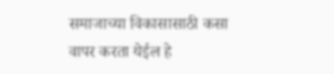समाजाच्या विकासासाठी कसा वापर करता येईल हे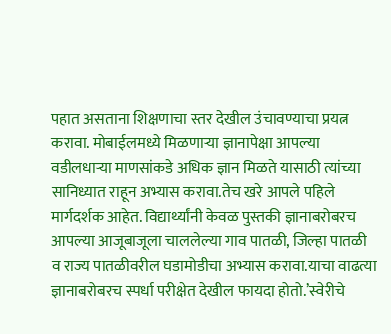पहात असताना शिक्षणाचा स्तर देखील उंचावण्याचा प्रयत्न करावा. मोबाईलमध्ये मिळणाऱ्या ज्ञानापेक्षा आपल्या वडीलधाऱ्या माणसांकडे अधिक ज्ञान मिळते यासाठी त्यांच्या सानिध्यात राहून अभ्यास करावा.तेच खरे आपले पहिले मार्गदर्शक आहेत. विद्यार्थ्यांनी केवळ पुस्तकी ज्ञानाबरोबरच आपल्या आजूबाजूला चाललेल्या गाव पातळी, जिल्हा पातळी व राज्य पातळीवरील घडामोडीचा अभ्यास करावा.याचा वाढत्या ज्ञानाबरोबरच स्पर्धा परीक्षेत देखील फायदा होतो.’स्वेरीचे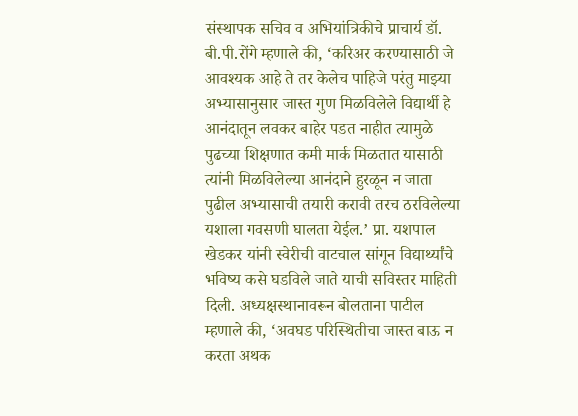संस्थापक सचिव व अभियांत्रिकीचे प्राचार्य डॉ. बी.पी.रोंगे म्हणाले की, ‘करिअर करण्यासाठी जे आवश्यक आहे ते तर केलेच पाहिजे परंतु माझ्या अभ्यासानुसार जास्त गुण मिळविलेले विद्यार्थी हे आनंदातून लवकर बाहेर पडत नाहीत त्यामुळे पुढच्या शिक्षणात कमी मार्क मिळतात यासाठी त्यांनी मिळविलेल्या आनंदाने हुरळून न जाता पुढील अभ्यासाची तयारी करावी तरच ठरविलेल्या यशाला गवसणी घालता येईल.’ प्रा. यशपाल खेडकर यांनी स्वेरीची वाटचाल सांगून विद्यार्थ्यांचे भविष्य कसे घडविले जाते याची सविस्तर माहिती दिली. अध्यक्षस्थानावरून बोलताना पाटील म्हणाले की, ‘अवघड परिस्थितीचा जास्त बाऊ न करता अथक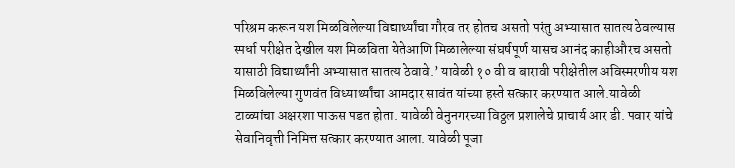परिश्रम करून यश मिळविलेल्या विद्यार्थ्यांचा गौरव तर होतच असतो परंतु अभ्यासात सातत्य ठेवल्यास स्पर्धा परीक्षेत देखील यश मिळविता येतेआणि मिळालेल्या संघर्षपूर्ण यासच आनंद काहीऔरच असतो यासाठी विद्यार्थ्यांनी अभ्यासात सातत्य ठेवावे.’ यावेळी १० वी व बारावी परीक्षेतील अविस्मरणीय यश मिळविलेल्या गुणवंत विध्यार्थ्यांचा आमदार सावंत यांच्या हस्ते सत्कार करण्यात आले.यावेळी टाळ्यांचा अक्षरशा पाऊस पडत होता. यावेळी वेनुनगरच्या विठ्ठल प्रशालेचे प्राचार्य आर डी. पवार यांचे सेवानिवृत्ती निमित्त सत्कार करण्यात आला. यावेळी पूजा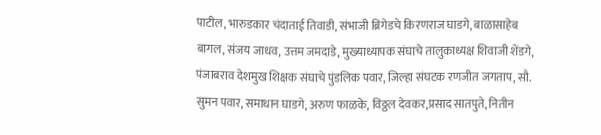पाटील, भारुडकार चंदाताई तिवाडी, संभाजी ब्रिगेडचे किरणराज घाडगे, बाळासाहेब बागल, संजय जाधव, उत्तम जमदाडे, मुख्याध्यापक संघाचे तालुकाध्यक्ष शिवाजी शेंडगे, पंजाबराव देशमुख शिक्षक संघाचे पुंडलिक पवार, जिल्हा संघटक रणजीत जगताप, सौ. सुमन पवार, समाधान घाडगे, अरुण फाळके, विठ्ठल देवकर,प्रसाद सातपुते, नितीन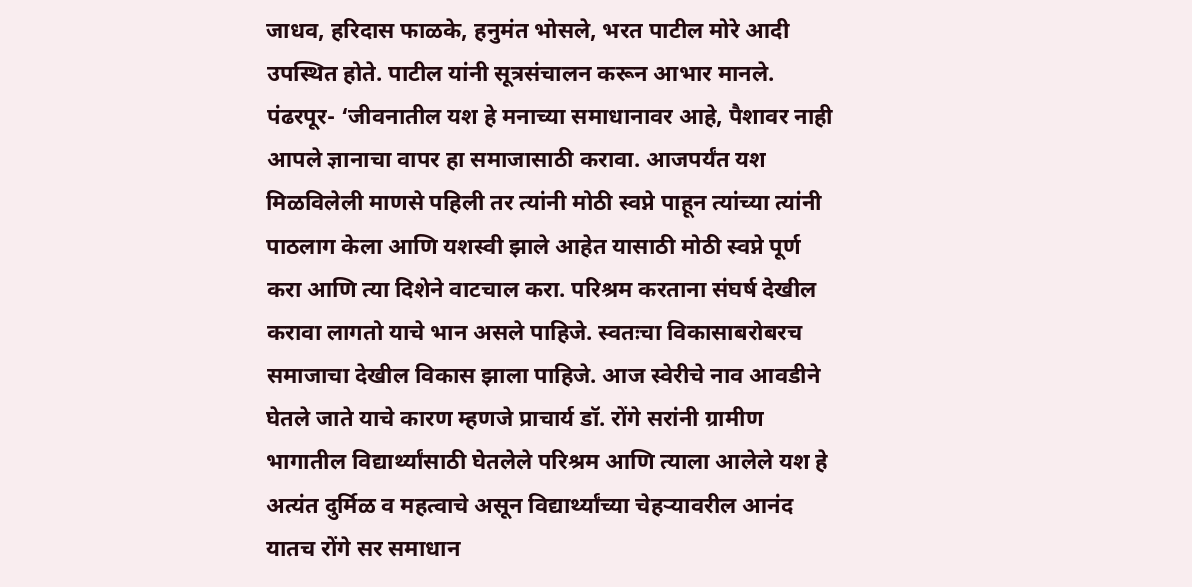जाधव, हरिदास फाळके, हनुमंत भोसले, भरत पाटील मोरे आदी उपस्थित होते. पाटील यांनी सूत्रसंचालन करून आभार मानले.
पंढरपूर- ‘जीवनातील यश हे मनाच्या समाधानावर आहे, पैशावर नाही आपले ज्ञानाचा वापर हा समाजासाठी करावा. आजपर्यंत यश मिळविलेली माणसे पहिली तर त्यांनी मोठी स्वप्ने पाहून त्यांच्या त्यांनी पाठलाग केला आणि यशस्वी झाले आहेत यासाठी मोठी स्वप्ने पूर्ण करा आणि त्या दिशेने वाटचाल करा. परिश्रम करताना संघर्ष देखील करावा लागतो याचे भान असले पाहिजे. स्वतःचा विकासाबरोबरच समाजाचा देखील विकास झाला पाहिजे. आज स्वेरीचे नाव आवडीने घेतले जाते याचे कारण म्हणजे प्राचार्य डॉ. रोंगे सरांनी ग्रामीण भागातील विद्यार्थ्यांसाठी घेतलेले परिश्रम आणि त्याला आलेले यश हे अत्यंत दुर्मिळ व महत्वाचे असून विद्यार्थ्यांच्या चेहऱ्यावरील आनंद यातच रोंगे सर समाधान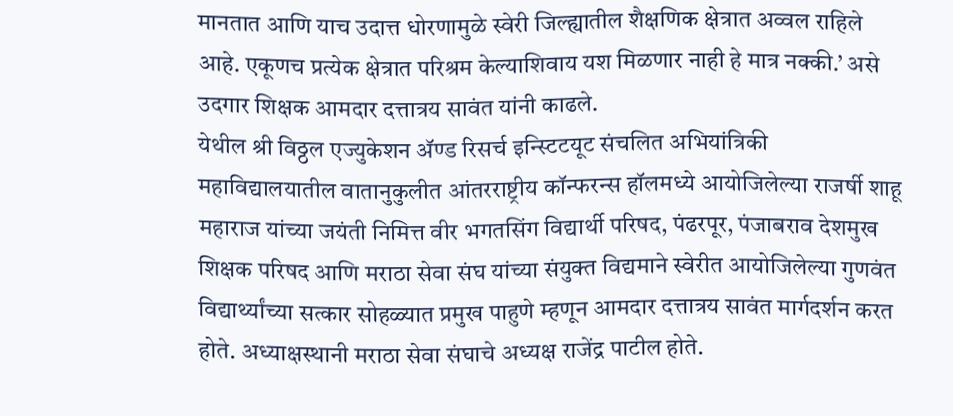मानतात आणि याच उदात्त धोरणामुळे स्वेरी जिल्ह्यातील शैक्षणिक क्षेत्रात अव्वल राहिले आहे. एकूणच प्रत्येक क्षेत्रात परिश्रम केल्याशिवाय यश मिळणार नाही हे मात्र नक्की.’ असे उदगार शिक्षक आमदार दत्तात्रय सावंत यांनी काढले.
येथील श्री विठ्ठल एज्युकेशन ॲण्ड रिसर्च इन्स्टिटयूट संचलित अभियांत्रिकी महाविद्यालयातील वातानुकुलीत आंतरराष्ट्रीय कॉन्फरन्स हॉलमध्ये आयोजिलेल्या राजर्षी शाहू महाराज यांच्या जयंती निमित्त वीर भगतसिंग विद्यार्थी परिषद, पंढरपूर, पंजाबराव देशमुख शिक्षक परिषद आणि मराठा सेवा संघ यांच्या संयुक्त विद्यमाने स्वेरीत आयोजिलेल्या गुणवंत विद्यार्थ्यांच्या सत्कार सोहळ्यात प्रमुख पाहुणे म्हणून आमदार दत्तात्रय सावंत मार्गदर्शन करत होते. अध्याक्षस्थानी मराठा सेवा संघाचे अध्यक्ष राजेंद्र पाटील होते.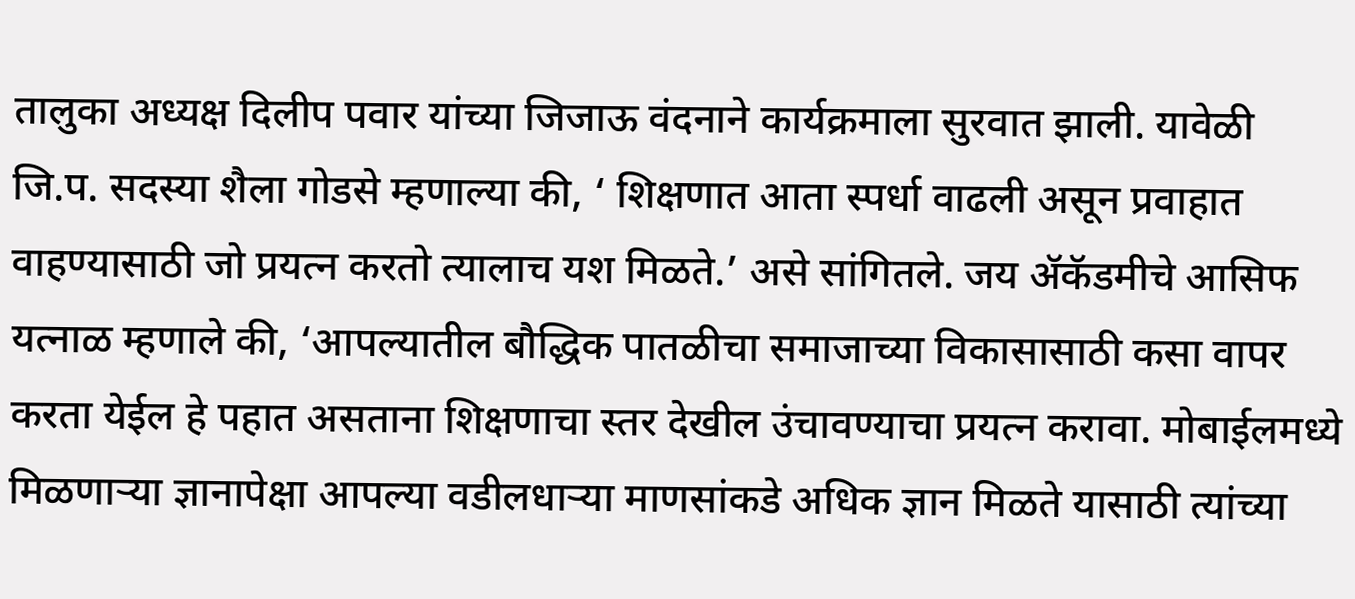तालुका अध्यक्ष दिलीप पवार यांच्या जिजाऊ वंदनाने कार्यक्रमाला सुरवात झाली. यावेळी जि.प. सदस्या शैला गोडसे म्हणाल्या की, ‘ शिक्षणात आता स्पर्धा वाढली असून प्रवाहात वाहण्यासाठी जो प्रयत्न करतो त्यालाच यश मिळते.’ असे सांगितले. जय ॲकॅडमीचे आसिफ यत्नाळ म्हणाले की, ‘आपल्यातील बौद्धिक पातळीचा समाजाच्या विकासासाठी कसा वापर करता येईल हे पहात असताना शिक्षणाचा स्तर देखील उंचावण्याचा प्रयत्न करावा. मोबाईलमध्ये मिळणाऱ्या ज्ञानापेक्षा आपल्या वडीलधाऱ्या माणसांकडे अधिक ज्ञान मिळते यासाठी त्यांच्या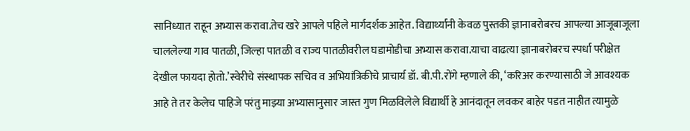सानिध्यात राहून अभ्यास करावा.तेच खरे आपले पहिले मार्गदर्शक आहेत. विद्यार्थ्यांनी केवळ पुस्तकी ज्ञानाबरोबरच आपल्या आजूबाजूला चाललेल्या गाव पातळी, जिल्हा पातळी व राज्य पातळीवरील घडामोडीचा अभ्यास करावा.याचा वाढत्या ज्ञानाबरोबरच स्पर्धा परीक्षेत देखील फायदा होतो.’स्वेरीचे संस्थापक सचिव व अभियांत्रिकीचे प्राचार्य डॉ. बी.पी.रोंगे म्हणाले की, ‘करिअर करण्यासाठी जे आवश्यक आहे ते तर केलेच पाहिजे परंतु माझ्या अभ्यासानुसार जास्त गुण मिळविलेले विद्यार्थी हे आनंदातून लवकर बाहेर पडत नाहीत त्यामुळे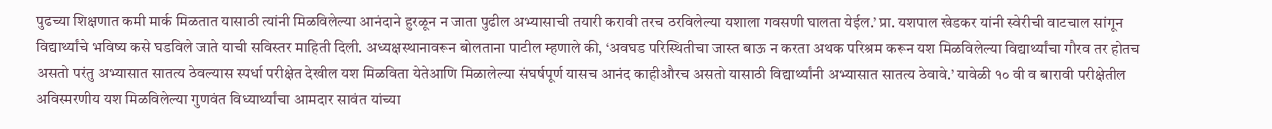पुढच्या शिक्षणात कमी मार्क मिळतात यासाठी त्यांनी मिळविलेल्या आनंदाने हुरळून न जाता पुढील अभ्यासाची तयारी करावी तरच ठरविलेल्या यशाला गवसणी घालता येईल.’ प्रा. यशपाल खेडकर यांनी स्वेरीची वाटचाल सांगून विद्यार्थ्यांचे भविष्य कसे घडविले जाते याची सविस्तर माहिती दिली. अध्यक्षस्थानावरून बोलताना पाटील म्हणाले की, ‘अवघड परिस्थितीचा जास्त बाऊ न करता अथक परिश्रम करून यश मिळविलेल्या विद्यार्थ्यांचा गौरव तर होतच असतो परंतु अभ्यासात सातत्य ठेवल्यास स्पर्धा परीक्षेत देखील यश मिळविता येतेआणि मिळालेल्या संघर्षपूर्ण यासच आनंद काहीऔरच असतो यासाठी विद्यार्थ्यांनी अभ्यासात सातत्य ठेवावे.’ यावेळी १० वी व बारावी परीक्षेतील अविस्मरणीय यश मिळविलेल्या गुणवंत विध्यार्थ्यांचा आमदार सावंत यांच्या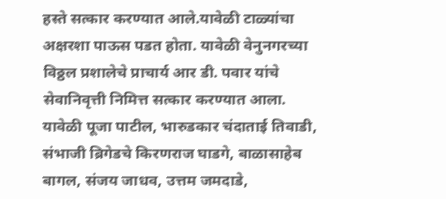हस्ते सत्कार करण्यात आले.यावेळी टाळ्यांचा अक्षरशा पाऊस पडत होता. यावेळी वेनुनगरच्या विठ्ठल प्रशालेचे प्राचार्य आर डी. पवार यांचे सेवानिवृत्ती निमित्त सत्कार करण्यात आला. यावेळी पूजा पाटील, भारुडकार चंदाताई तिवाडी, संभाजी ब्रिगेडचे किरणराज घाडगे, बाळासाहेब बागल, संजय जाधव, उत्तम जमदाडे,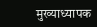मुख्याध्यापक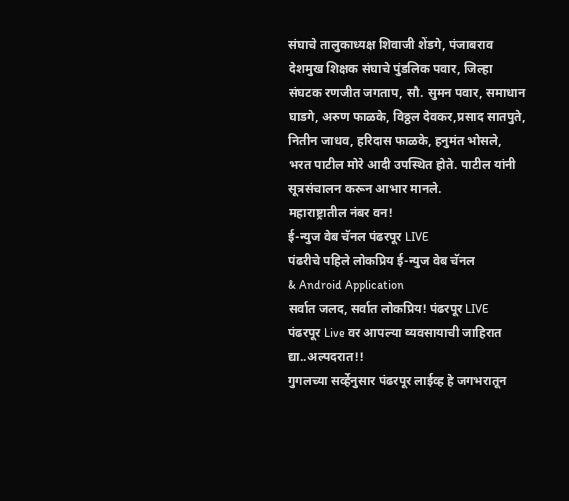संघाचे तालुकाध्यक्ष शिवाजी शेंडगे, पंजाबराव देशमुख शिक्षक संघाचे पुंडलिक पवार, जिल्हा संघटक रणजीत जगताप, सौ. सुमन पवार, समाधान घाडगे, अरुण फाळके, विठ्ठल देवकर,प्रसाद सातपुते, नितीन जाधव, हरिदास फाळके, हनुमंत भोसले, भरत पाटील मोरे आदी उपस्थित होते. पाटील यांनी सूत्रसंचालन करून आभार मानले.
महाराष्ट्रातील नंबर वन!
ई-न्युज वेब चॅनल पंढरपूर LIVE
पंढरीचे पहिले लोकप्रिय ई-न्युज वेब चॅनल
& Android Application
सर्वात जलद, सर्वात लोकप्रिय! पंढरपूर LIVE
पंढरपूर Live वर आपल्या व्यवसायाची जाहिरात द्या..अल्पदरात!!
गुगलच्या सर्व्हेनुसार पंढरपूर लाईव्ह हे जगभरातून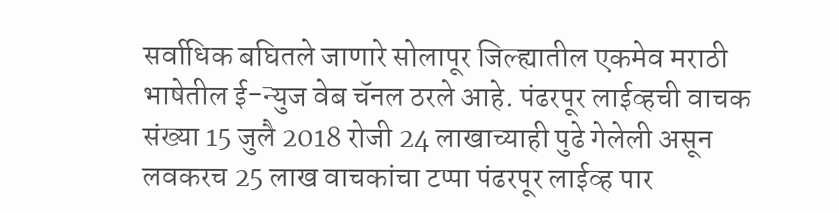सर्वाधिक बघितले जाणारे सोलापूर जिल्ह्यातील एकमेव मराठी भाषेतील ई-न्युज वेब चॅनल ठरले आहे. पंढरपूर लाईव्हची वाचक संख्या 15 जुलै 2018 रोजी 24 लाखाच्याही पुढे गेलेली असून लवकरच 25 लाख वाचकांचा टप्पा पंढरपूर लाईव्ह पार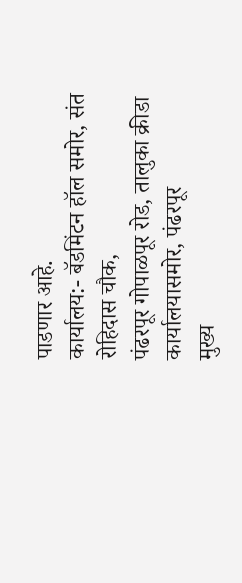पाडणार आहे.
कार्यालय:- बॅडमिंटन हॉल समोर, संत रोहिदास चौक,
पंढरपूर गोपाळपूर रोड, तालुका क्रीडा कार्यालयासमोर, पंढरपूर
मुख्य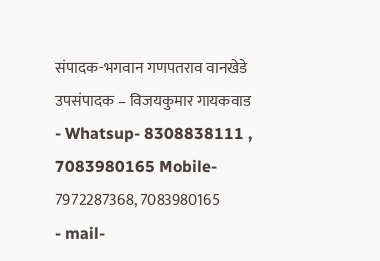संपादक-भगवान गणपतराव वानखेडे
उपसंपादक – विजयकुमार गायकवाड
- Whatsup- 8308838111 , 7083980165 Mobile- 7972287368, 7083980165
- mail-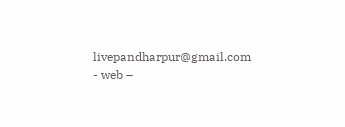livepandharpur@gmail.com
- web –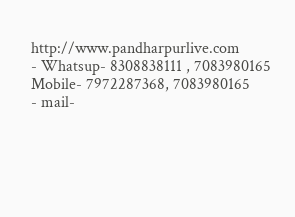http://www.pandharpurlive.com
- Whatsup- 8308838111 , 7083980165 Mobile- 7972287368, 7083980165
- mail-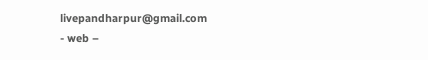livepandharpur@gmail.com
- web –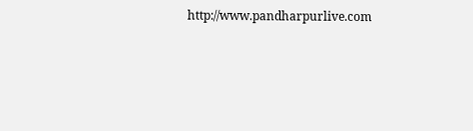http://www.pandharpurlive.com